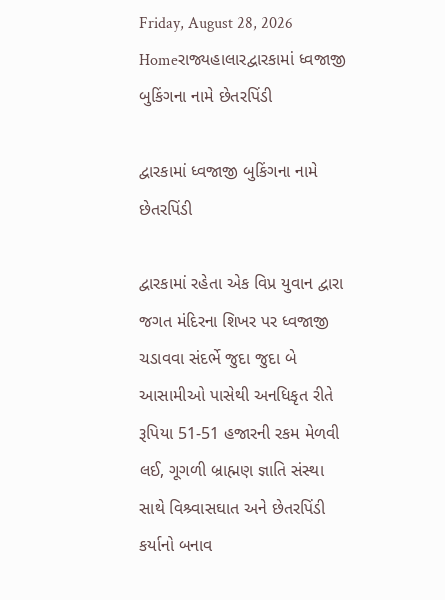Friday, August 28, 2026
Homeરાજ્યહાલારદ્વારકામાં ધ્વજાજી બુકિંગના નામે છેતરપિંડી

દ્વારકામાં ધ્વજાજી બુકિંગના નામે છેતરપિંડી

દ્વારકામાં રહેતા એક વિપ્ર યુવાન દ્વારા જગત મંદિરના શિખર પર ધ્વજાજી ચડાવવા સંદર્ભે જુદા જુદા બે આસામીઓ પાસેથી અનધિકૃત રીતે રૂપિયા 51-51 હજારની રકમ મેળવી લઈ, ગૂગળી બ્રાહ્મણ જ્ઞાતિ સંસ્થા સાથે વિશ્ર્વાસઘાત અને છેતરપિંડી કર્યાનો બનાવ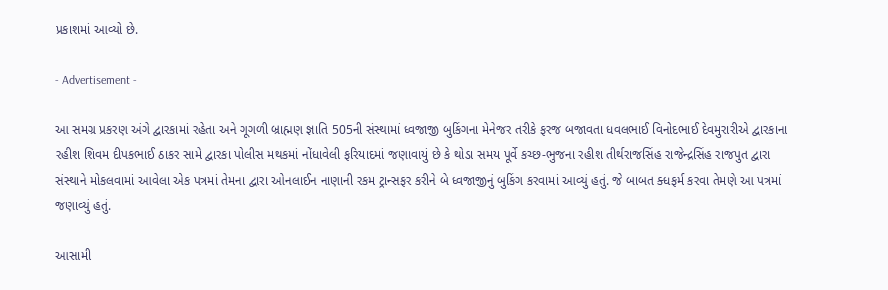પ્રકાશમાં આવ્યો છે.

- Advertisement -

આ સમગ્ર પ્રકરણ અંગે દ્વારકામાં રહેતા અને ગૂગળી બ્રાહ્મણ જ્ઞાતિ 505ની સંસ્થામાં ધ્વજાજી બુકિંગના મેનેજર તરીકે ફરજ બજાવતા ધવલભાઈ વિનોદભાઈ દેવમુરારીએ દ્વારકાના રહીશ શિવમ દીપકભાઈ ઠાકર સામે દ્વારકા પોલીસ મથકમાં નોંધાવેલી ફરિયાદમાં જણાવાયું છે કે થોડા સમય પૂર્વે કચ્છ-ભુજના રહીશ તીર્થરાજસિંહ રાજેન્દ્રસિંહ રાજપુત દ્વારા સંસ્થાને મોકલવામાં આવેલા એક પત્રમાં તેમના દ્વારા ઓનલાઈન નાણાની રકમ ટ્રાન્સફર કરીને બે ધ્વજાજીનું બુકિંગ કરવામાં આવ્યું હતું. જે બાબત ક્ધફર્મ કરવા તેમણે આ પત્રમાં જણાવ્યું હતું.

આસામી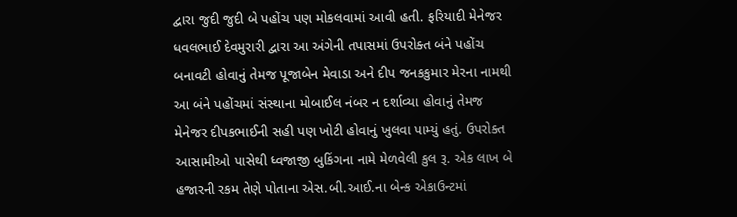દ્વારા જુદી જુદી બે પહોંચ પણ મોકલવામાં આવી હતી. ફરિયાદી મેનેજર ધવલભાઈ દેવમુરારી દ્વારા આ અંગેની તપાસમાં ઉપરોક્ત બંને પહોંચ બનાવટી હોવાનું તેમજ પૂજાબેન મેવાડા અને દીપ જનકકુમાર મેરના નામથી આ બંને પહોંચમાં સંસ્થાના મોબાઈલ નંબર ન દર્શાવ્યા હોવાનું તેમજ મેનેજર દીપકભાઈની સહી પણ ખોટી હોવાનું ખુલવા પામ્યું હતું. ઉપરોક્ત આસામીઓ પાસેથી ધ્વજાજી બુકિંગના નામે મેળવેલી કુલ રૂ. એક લાખ બે હજારની રકમ તેણે પોતાના એસ.બી.આઈ.ના બેન્ક એકાઉન્ટમાં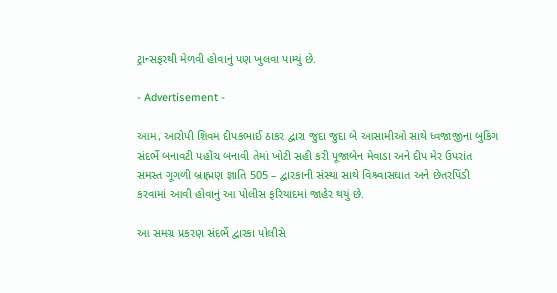ટ્રાન્સફરથી મેળવી હોવાનું પણ ખુલવા પામ્યું છે.

- Advertisement -

આમ, આરોપી શિવમ દીપકભાઈ ઠાકર દ્વારા જુદા જુદા બે આસામીઓ સાથે ધ્વજાજીના બુકિંગ સંદર્ભે બનાવટી પહોંચ બનાવી તેમાં ખોટી સહી કરી પૂજાબેન મેવાડા અને દીપ મેર ઉપરાંત સમસ્ત ગૂગળી બ્રાહ્મણ જ્ઞાતિ 505 – દ્વારકાની સંસ્થા સાથે વિશ્ર્વાસઘાત અને છેતરપિંડી કરવામાં આવી હોવાનું આ પોલીસ ફરિયાદમાં જાહેર થયું છે.

આ સમગ્ર પ્રકરણ સંદર્ભે દ્વારકા પોલીસે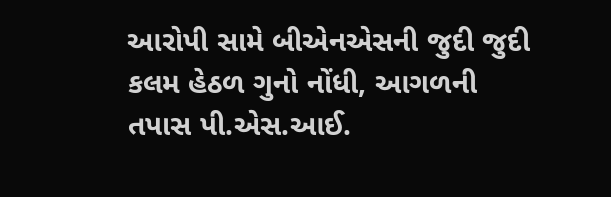આરોપી સામે બીએનએસની જુદી જુદી કલમ હેઠળ ગુનો નોંધી, આગળની તપાસ પી.એસ.આઈ.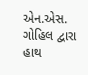એન.એસ. ગોહિલ દ્વારા હાથ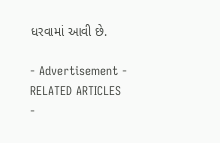ધરવામાં આવી છે.

- Advertisement -
RELATED ARTICLES
-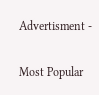Advertisment -

Most Popular